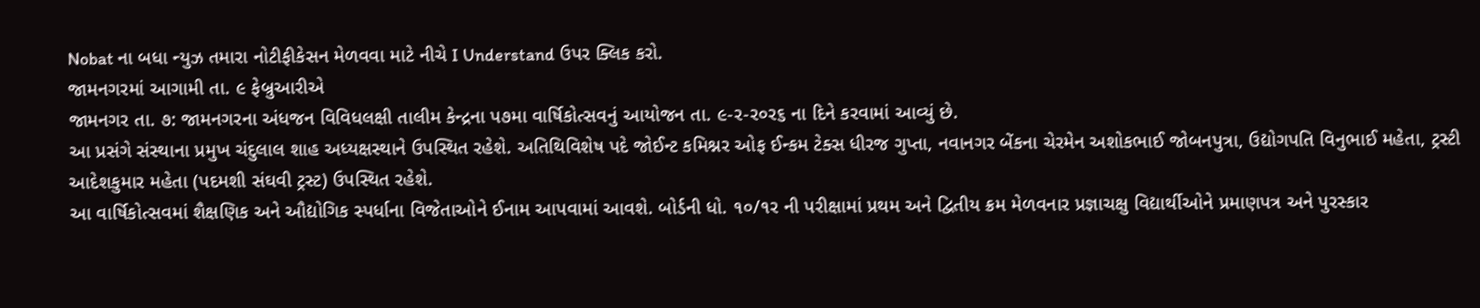Nobat ના બધા ન્યુઝ તમારા નોટીફીકેસન મેળવવા માટે નીચે I Understand ઉપર ક્લિક કરો.
જામનગરમાં આગામી તા. ૯ ફેબ્રુઆરીએ
જામનગર તા. ૭: જામનગરના અંધજન વિવિધલક્ષી તાલીમ કેન્દ્રના પ૭મા વાર્ષિકોત્સવનું આયોજન તા. ૯-ર-ર૦ર૬ ના દિને કરવામાં આવ્યું છે.
આ પ્રસંગે સંસ્થાના પ્રમુખ ચંદુલાલ શાહ અધ્યક્ષસ્થાને ઉપસ્થિત રહેશે. અતિથિવિશેષ પદે જોઈન્ટ કમિશ્નર ઓફ ઈન્કમ ટેક્સ ધીરજ ગુપ્તા, નવાનગર બેંકના ચેરમેન અશોકભાઈ જોબનપુત્રા, ઉદ્યોગપતિ વિનુભાઈ મહેતા, ટ્રસ્ટી આદેશકુમાર મહેતા (પદમશી સંઘવી ટ્રસ્ટ) ઉપસ્થિત રહેશે.
આ વાર્ષિકોત્સવમાં શૈક્ષણિક અને ઔદ્યોગિક સ્પર્ધાના વિજેતાઓને ઈનામ આપવામાં આવશે. બોર્ડની ધો. ૧૦/૧ર ની પરીક્ષામાં પ્રથમ અને દ્વિતીય ક્રમ મેળવનાર પ્રજ્ઞાચક્ષુ વિદ્યાર્થીઓને પ્રમાણપત્ર અને પુરસ્કાર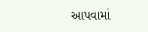આપવામાં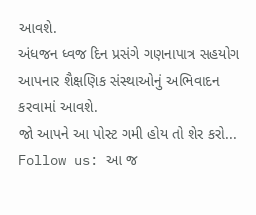આવશે.
અંધજન ધ્વજ દિન પ્રસંગે ગણનાપાત્ર સહયોગ આપનાર શૈક્ષણિક સંસ્થાઓનું અભિવાદન કરવામાં આવશે.
જો આપને આ પોસ્ટ ગમી હોય તો શેર કરો...
Follow us: આ જ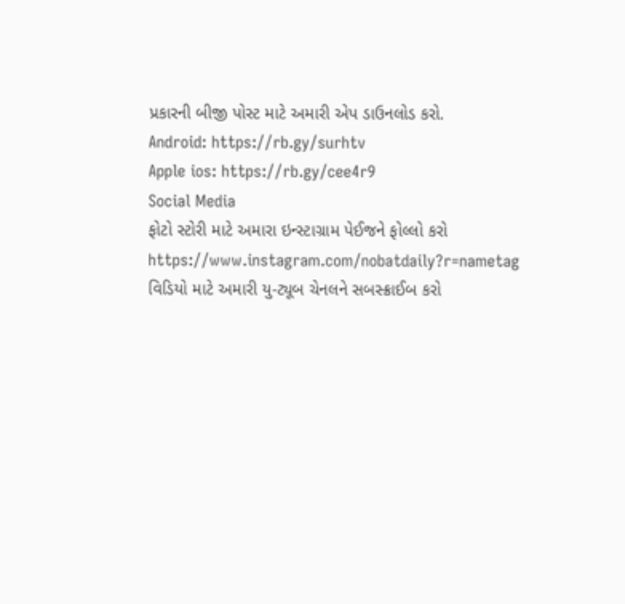પ્રકારની બીજી પોસ્ટ માટે અમારી એપ ડાઉનલોડ કરો.
Android: https://rb.gy/surhtv
Apple ios: https://rb.gy/cee4r9
Social Media
ફોટો સ્ટોરી માટે અમારા ઇન્સ્ટાગ્રામ પેઈજને ફોલ્લો કરો
https://www.instagram.com/nobatdaily?r=nametag
વિડિયો માટે અમારી યુ-ટ્યૂબ ચેનલને સબસ્ક્રાઈબ કરો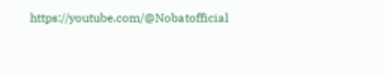https://youtube.com/@Nobatofficial